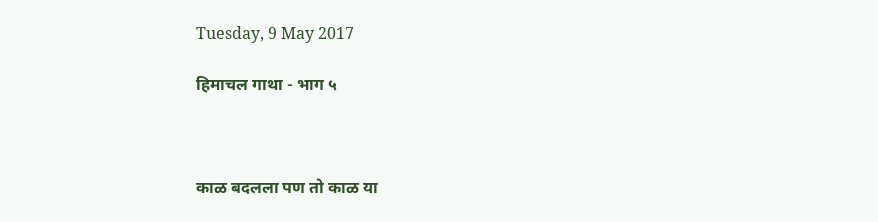Tuesday, 9 May 2017

हिमाचल गाथा - भाग ५



काळ बदलला पण तो काळ या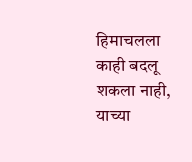हिमाचलला काही बदलू शकला नाही, याच्या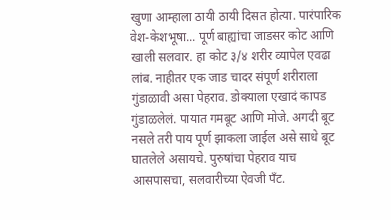खुणा आम्हाला ठायी ठायी दिसत होत्या. पारंपारिक वेश-केशभूषा... पूर्ण बाह्यांचा जाडसर कोट आणि खाली सलवार. हा कोट ३/४ शरीर व्यापेल एवढा लांब. नाहीतर एक जाड चादर संपूर्ण शरीराला गुंडाळावी असा पेहराव. डोक्याला एखादं कापड गुंडाळलेलं. पायात गमबूट आणि मोजे. अगदी बूट नसले तरी पाय पूर्ण झाकला जाईल असे साधे बूट घातलेले असायचे. पुरुषांचा पेहराव याच आसपासचा, सलवारीच्या ऐवजी पँट.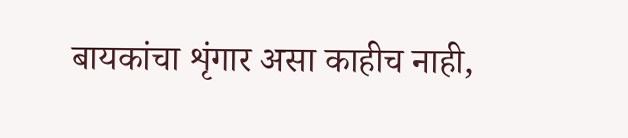बायकांचा शृंगार असा काहीच नाही,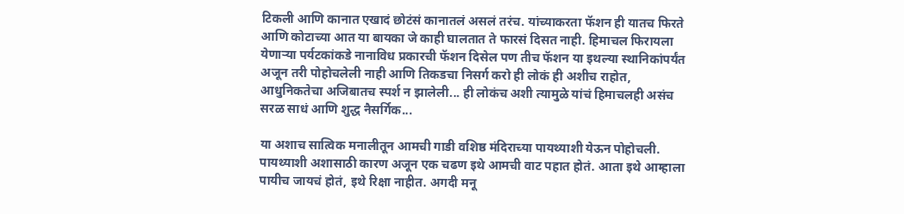टिकली आणि कानात एखादं छोटंसं कानातलं असलं तरंच. यांच्याकरता फॅशन ही यातच फिरते आणि कोटाच्या आत या बायका जे काही घालतात ते फारसं दिसत नाही. हिमाचल फिरायला येणाऱ्या पर्यटकांकडे नानाविध प्रकारची फॅशन दिसेल पण तीच फॅशन या इथल्या स्थानिकांपर्यंत अजून तरी पोहोचलेली नाही आणि तिकडचा निसर्ग करो ही लोकं ही अशीच राहोत, आधुनिकतेचा अजिबातच स्पर्श न झालेली... ही लोकंच अशी त्यामुळे यांचं हिमाचलही असंच सरळ साधं आणि शुद्ध नैसर्गिक...

या अशाच सात्विक मनालीतून आमची गाडी वशिष्ठ मंदिराच्या पायथ्याशी येऊन पोहोचली. पायथ्याशी अशासाठी कारण अजून एक चढण इथे आमची वाट पहात होतं. आता इथे आम्हाला पायीच जायचं होतं, इथे रिक्षा नाहीत. अगदी मनू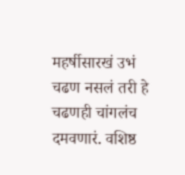महर्षीसारखं उभं चढण नसलं तरी हे चढणही चांगलंच दमवणारं. वशिष्ठ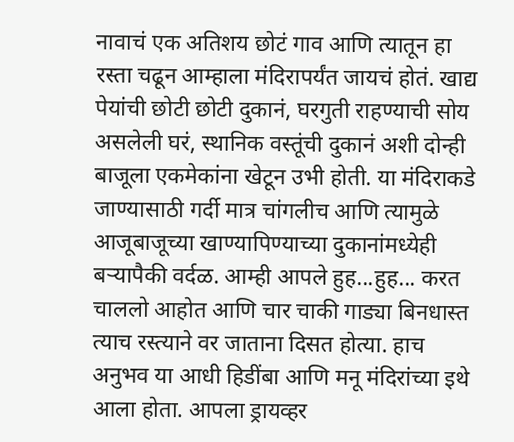नावाचं एक अतिशय छोटं गाव आणि त्यातून हा रस्ता चढून आम्हाला मंदिरापर्यंत जायचं होतं. खाद्य पेयांची छोटी छोटी दुकानं, घरगुती राहण्याची सोय असलेली घरं, स्थानिक वस्तूंची दुकानं अशी दोन्ही बाजूला एकमेकांना खेटून उभी होती. या मंदिराकडे जाण्यासाठी गर्दी मात्र चांगलीच आणि त्यामुळे आजूबाजूच्या खाण्यापिण्याच्या दुकानांमध्येही बऱ्यापैकी वर्दळ. आम्ही आपले हुह...हुह... करत चाललो आहोत आणि चार चाकी गाड्या बिनधास्त त्याच रस्त्याने वर जाताना दिसत होत्या. हाच अनुभव या आधी हिडींबा आणि मनू मंदिरांच्या इथे आला होता. आपला ड्रायव्हर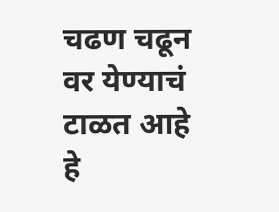चढण चढून वर येण्याचं टाळत आहे हे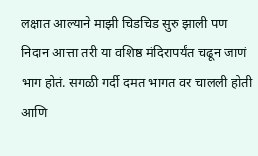लक्षात आल्याने माझी चिडचिड सुरु झाली पण निदान आत्ता तरी या वशिष्ठ मंदिरापर्यंत चढून जाणं भाग होतं. सगळी गर्दी दमत भागत वर चालली होती आणि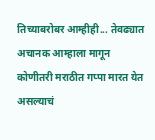तिच्याबरोबर आम्हीही... तेवढ्यात अचानक आम्हाला मागून कोणीतरी मराठीत गप्पा मारत येत असल्याचं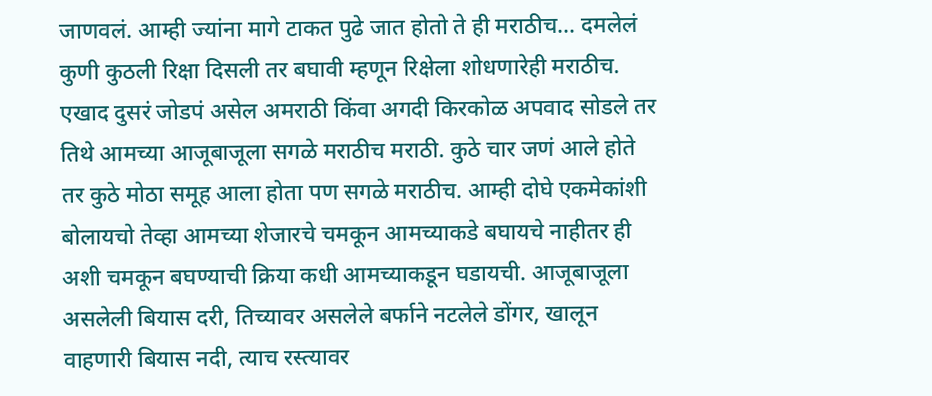जाणवलं. आम्ही ज्यांना मागे टाकत पुढे जात होतो ते ही मराठीच... दमलेलं कुणी कुठली रिक्षा दिसली तर बघावी म्हणून रिक्षेला शोधणारेही मराठीच. एखाद दुसरं जोडपं असेल अमराठी किंवा अगदी किरकोळ अपवाद सोडले तर तिथे आमच्या आजूबाजूला सगळे मराठीच मराठी. कुठे चार जणं आले होते तर कुठे मोठा समूह आला होता पण सगळे मराठीच. आम्ही दोघे एकमेकांशी बोलायचो तेव्हा आमच्या शेजारचे चमकून आमच्याकडे बघायचे नाहीतर ही अशी चमकून बघण्याची क्रिया कधी आमच्याकडून घडायची. आजूबाजूला असलेली बियास दरी, तिच्यावर असलेले बर्फाने नटलेले डोंगर, खालून वाहणारी बियास नदी, त्याच रस्त्यावर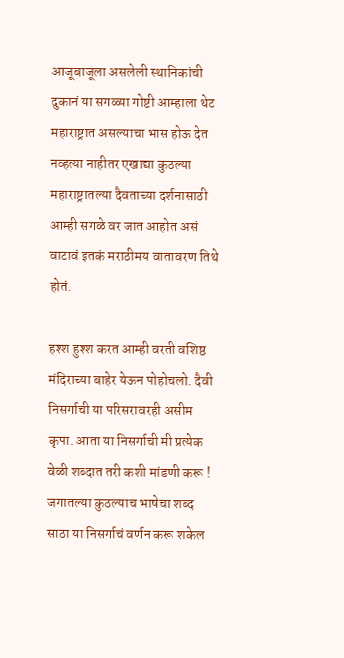आजूबाजूला असलेली स्थानिकांची दुकानं या सगळ्या गोष्टी आम्हाला थेट महाराष्ट्रात असल्याचा भास होऊ देत नव्हत्या नाहीतर एखाद्या कुठल्या महाराष्ट्रातल्या दैवताच्या दर्शनासाठी आम्ही सगळे वर जात आहोत असं वाटावं इतकं मराठीमय वातावरण तिथे होतं.

हश्श हुश्श करत आम्ही वरती वशिष्ठ मंदिराच्या बाहेर येऊन पोहोचलो. दैवी निसर्गाची या परिसरावरही असीम कृपा. आता या निसर्गाची मी प्रत्येक वेळी शब्दात तरी कशी मांडणी करू ! जगातल्या कुठल्याच भाषेचा शब्द साठा या निसर्गाचं वर्णन करू शकेल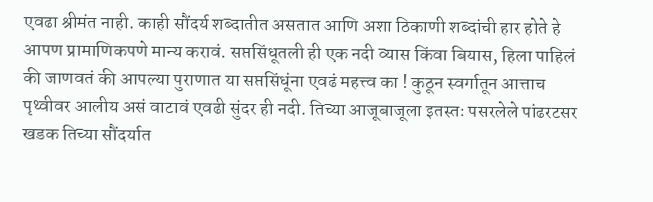एवढा श्रीमंत नाही. काही सौंदर्य शब्दातीत असतात आणि अशा ठिकाणी शब्दांची हार होते हे आपण प्रामाणिकपणे मान्य करावं. सप्तसिंधूतली ही एक नदी व्यास किंवा बियास, हिला पाहिलं की जाणवतं की आपल्या पुराणात या सप्तसिंधूंना एवढं महत्त्व का ! कुठून स्वर्गातून आत्ताच पृथ्वीवर आलीय असं वाटावं एवढी सुंदर ही नदी. तिच्या आजूबाजूला इतस्तः पसरलेले पांढरटसर खडक तिच्या सौंदर्यात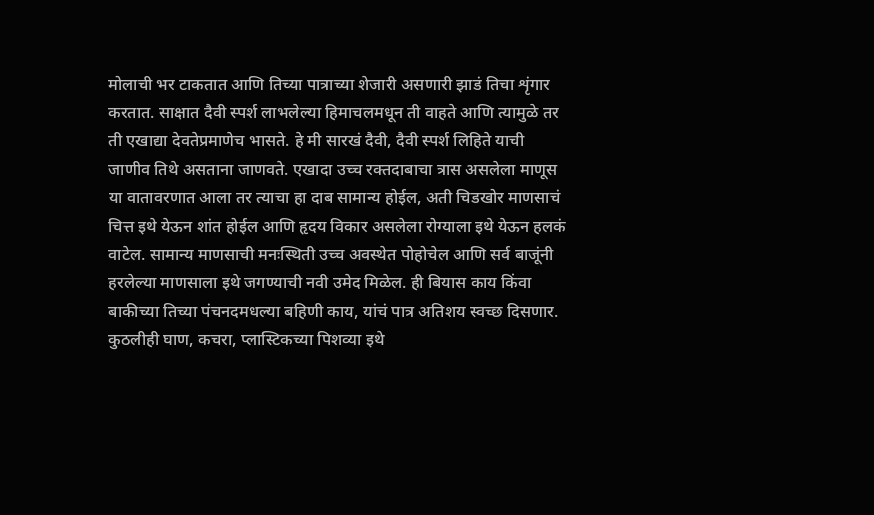मोलाची भर टाकतात आणि तिच्या पात्राच्या शेजारी असणारी झाडं तिचा शृंगार करतात. साक्षात दैवी स्पर्श लाभलेल्या हिमाचलमधून ती वाहते आणि त्यामुळे तर ती एखाद्या देवतेप्रमाणेच भासते. हे मी सारखं दैवी, दैवी स्पर्श लिहिते याची जाणीव तिथे असताना जाणवते. एखादा उच्च रक्तदाबाचा त्रास असलेला माणूस या वातावरणात आला तर त्याचा हा दाब सामान्य होईल, अती चिडखोर माणसाचं चित्त इथे येऊन शांत होईल आणि हृदय विकार असलेला रोग्याला इथे येऊन हलकं वाटेल. सामान्य माणसाची मनःस्थिती उच्च अवस्थेत पोहोचेल आणि सर्व बाजूंनी हरलेल्या माणसाला इथे जगण्याची नवी उमेद मिळेल. ही बियास काय किंवा बाकीच्या तिच्या पंचनदमधल्या बहिणी काय, यांचं पात्र अतिशय स्वच्छ दिसणार. कुठलीही घाण, कचरा, प्लास्टिकच्या पिशव्या इथे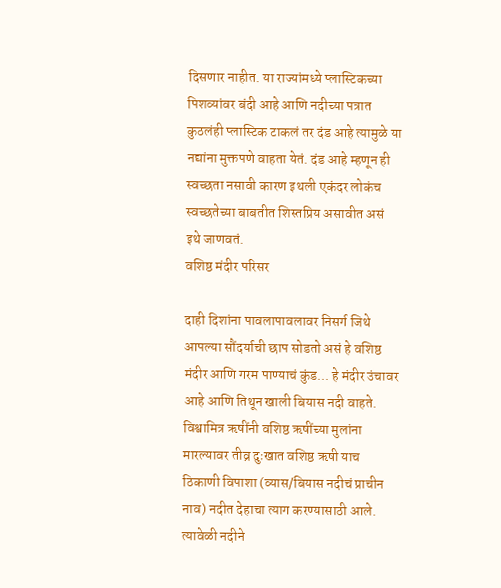दिसणार नाहीत. या राज्यांमध्ये प्लास्टिकच्या पिशव्यांवर बंदी आहे आणि नदीच्या पत्रात कुठलंही प्लास्टिक टाकलं तर दंड आहे त्यामुळे या नद्यांना मुक्तपणे वाहता येतं. दंड आहे म्हणून ही स्वच्छता नसावी कारण इथली एकंदर लोकंच स्वच्छतेच्या बाबतीत शिस्तप्रिय असावीत असं इथे जाणवतं.
वशिष्ठ मंदीर परिसर

दाही दिशांना पावलापावलावर निसर्ग जिथे आपल्या सौंदर्याची छाप सोडतो असं हे वशिष्ठ मंदीर आणि गरम पाण्याचं कुंड... हे मंदीर उंचावर आहे आणि तिथून खाली बियास नदी वाहते. विश्वामित्र ऋषींनी वशिष्ठ ऋषींच्या मुलांना मारल्यावर तीव्र दुःखात वशिष्ठ ऋषी याच ठिकाणी विपाशा (व्यास/बियास नदीचं प्राचीन नाव) नदीत देहाचा त्याग करण्यासाठी आले. त्यावेळी नदीने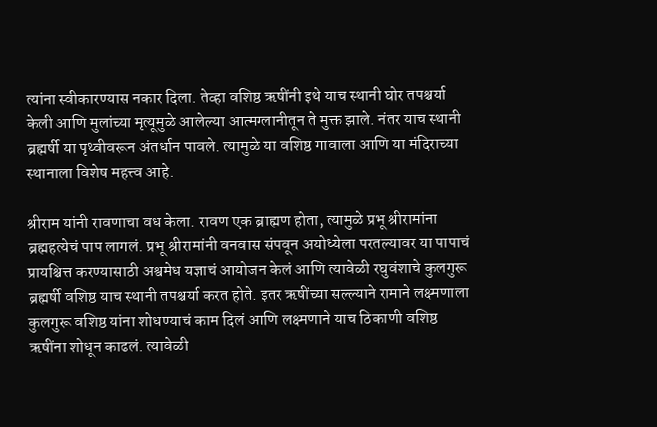त्यांना स्वीकारण्यास नकार दिला. तेव्हा वशिष्ठ ऋषींनी इथे याच स्थानी घोर तपश्चर्या केली आणि मुलांच्या मृत्यूमुळे आलेल्या आत्मग्लानीतून ते मुक्त झाले. नंतर याच स्थानी ब्रह्मर्षी या पृथ्वीवरून अंतर्धान पावले. त्यामुळे या वशिष्ठ गावाला आणि या मंदिराच्या स्थानाला विशेष महत्त्व आहे.

श्रीराम यांनी रावणाचा वध केला. रावण एक ब्राह्मण होता, त्यामुळे प्रभू श्रीरामांना ब्रह्महत्येचं पाप लागलं. प्रभू श्रीरामांनी वनवास संपवून अयोध्येला परतल्यावर या पापाचं प्रायश्चित्त करण्यासाठी अश्वमेध यज्ञाचं आयोजन केलं आणि त्यावेळी रघुवंशाचे कुलगुरू ब्रह्मर्षी वशिष्ठ याच स्थानी तपश्चर्या करत होते. इतर ऋषींच्या सल्ल्याने रामाने लक्ष्मणाला कुलगुरू वशिष्ठ यांना शोधण्याचं काम दिलं आणि लक्ष्मणाने याच ठिकाणी वशिष्ठ ऋषींना शोधून काढलं. त्यावेळी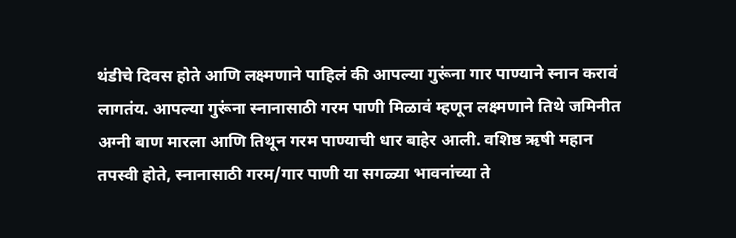थंडीचे दिवस होते आणि लक्ष्मणाने पाहिलं की आपल्या गुरूंना गार पाण्याने स्नान करावं लागतंय. आपल्या गुरूंना स्नानासाठी गरम पाणी मिळावं म्हणून लक्ष्मणाने तिथे जमिनीत अग्नी बाण मारला आणि तिथून गरम पाण्याची धार बाहेर आली. वशिष्ठ ऋषी महान तपस्वी होते, स्नानासाठी गरम/गार पाणी या सगळ्या भावनांच्या ते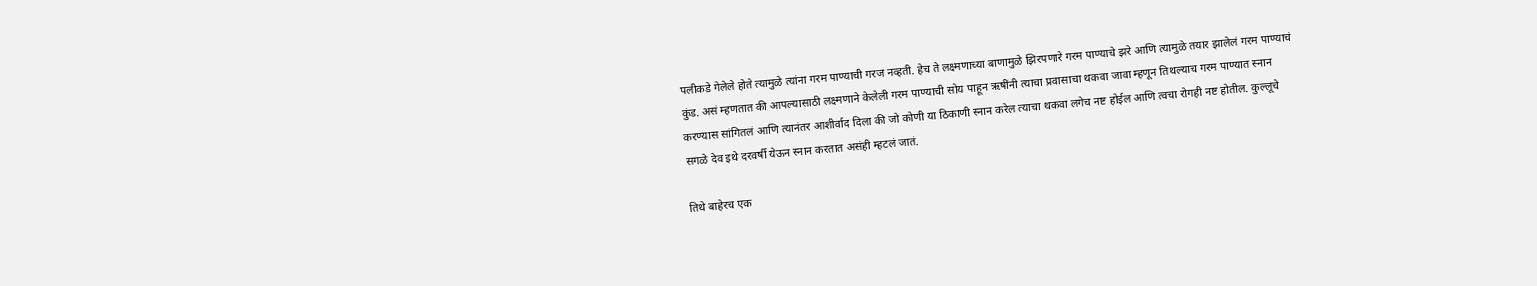पलीकडे गेलेले होते त्यामुळे त्यांना गरम पाण्याची गरज नव्हती. हेच ते लक्ष्मणाच्या बाणामुळे झिरपणारे गरम पाण्याचे झरे आणि त्यामुळे तयार झालेलं गरम पाण्याचं कुंड. असं म्हणतात की आपल्यासाठी लक्ष्मणाने केलेली गरम पाण्याची सोय पाहून ऋषींनी त्याचा प्रवासाचा थकवा जावा म्हणून तिथल्याच गरम पाण्यात स्नान करण्यास सांगितलं आणि त्यानंतर आशीर्वाद दिला की जो कोणी या ठिकाणी स्नान करेल त्याचा थकवा लगेच नष्ट होईल आणि त्वचा रोगही नष्ट होतील. कुल्लूचे सगळे देव इथे दरवर्षी येऊन स्नान करतात असंही म्हटलं जातं.

तिथे बाहेरच एक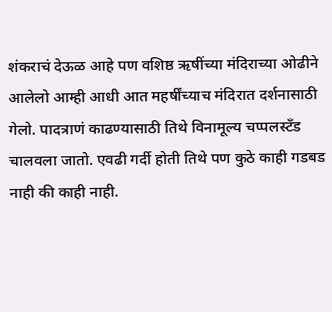शंकराचं देऊळ आहे पण वशिष्ठ ऋषींच्या मंदिराच्या ओढीने आलेलो आम्ही आधी आत महर्षींच्याच मंदिरात दर्शनासाठी गेलो. पादत्राणं काढण्यासाठी तिथे विनामूल्य चप्पलस्टँड चालवला जातो. एवढी गर्दी होती तिथे पण कुठे काही गडबड नाही की काही नाही.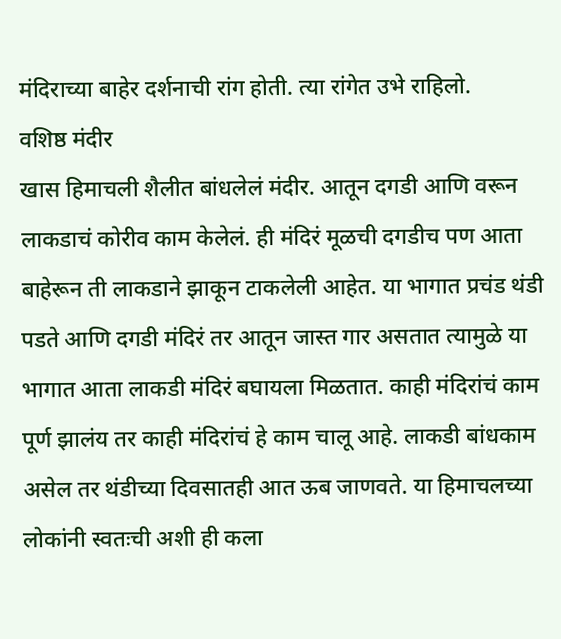मंदिराच्या बाहेर दर्शनाची रांग होती. त्या रांगेत उभे राहिलो.
वशिष्ठ मंदीर
खास हिमाचली शैलीत बांधलेलं मंदीर. आतून दगडी आणि वरून लाकडाचं कोरीव काम केलेलं. ही मंदिरं मूळची दगडीच पण आता बाहेरून ती लाकडाने झाकून टाकलेली आहेत. या भागात प्रचंड थंडी पडते आणि दगडी मंदिरं तर आतून जास्त गार असतात त्यामुळे या भागात आता लाकडी मंदिरं बघायला मिळतात. काही मंदिरांचं काम पूर्ण झालंय तर काही मंदिरांचं हे काम चालू आहे. लाकडी बांधकाम असेल तर थंडीच्या दिवसातही आत ऊब जाणवते. या हिमाचलच्या लोकांनी स्वतःची अशी ही कला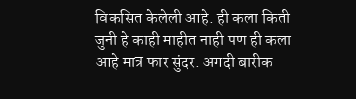विकसित केलेली आहे. ही कला किती जुनी हे काही माहीत नाही पण ही कला आहे मात्र फार सुंदर. अगदी बारीक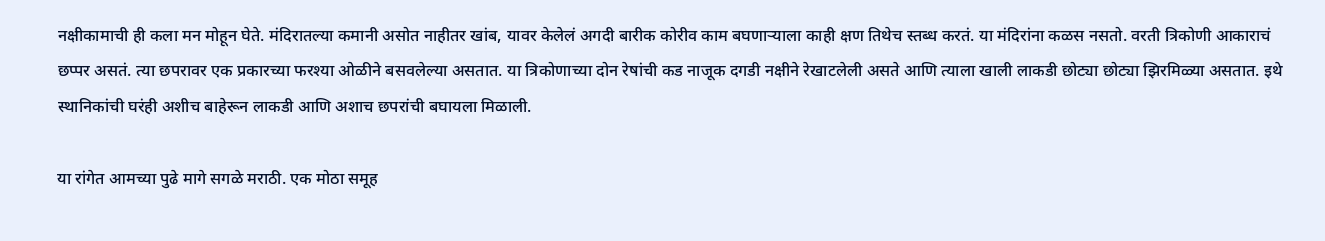नक्षीकामाची ही कला मन मोहून घेते. मंदिरातल्या कमानी असोत नाहीतर खांब, यावर केलेलं अगदी बारीक कोरीव काम बघणाऱ्याला काही क्षण तिथेच स्तब्ध करतं. या मंदिरांना कळस नसतो. वरती त्रिकोणी आकाराचं छप्पर असतं. त्या छपरावर एक प्रकारच्या फरश्या ओळीने बसवलेल्या असतात. या त्रिकोणाच्या दोन रेषांची कड नाजूक दगडी नक्षीने रेखाटलेली असते आणि त्याला खाली लाकडी छोट्या छोट्या झिरमिळ्या असतात. इथे स्थानिकांची घरंही अशीच बाहेरून लाकडी आणि अशाच छपरांची बघायला मिळाली.

या रांगेत आमच्या पुढे मागे सगळे मराठी. एक मोठा समूह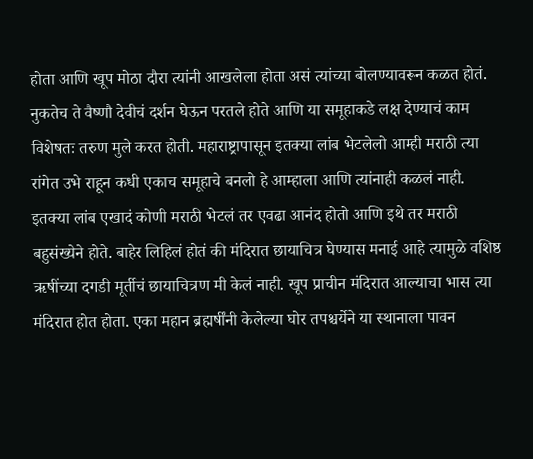होता आणि खूप मोठा दौरा त्यांनी आखलेला होता असं त्यांच्या बोलण्यावरून कळत होतं. नुकतेच ते वैष्णौ देवीचं दर्शन घेऊन परतले होते आणि या समूहाकडे लक्ष देण्याचं काम विशेषतः तरुण मुले करत होती. महाराष्ट्रापासून इतक्या लांब भेटलेलो आम्ही मराठी त्या रांगेत उभे राहून कधी एकाच समूहाचे बनलो हे आम्हाला आणि त्यांनाही कळलं नाही. इतक्या लांब एखादं कोणी मराठी भेटलं तर एवढा आनंद होतो आणि इथे तर मराठी बहुसंख्येने होते. बाहेर लिहिलं होतं की मंदिरात छायाचित्र घेण्यास मनाई आहे त्यामुळे वशिष्ठ ऋषींच्या दगडी मूर्तीचं छायाचित्रण मी केलं नाही. खूप प्राचीन मंदिरात आल्याचा भास त्या मंदिरात होत होता. एका महान ब्रह्मर्षींनी केलेल्या घोर तपश्चर्येने या स्थानाला पावन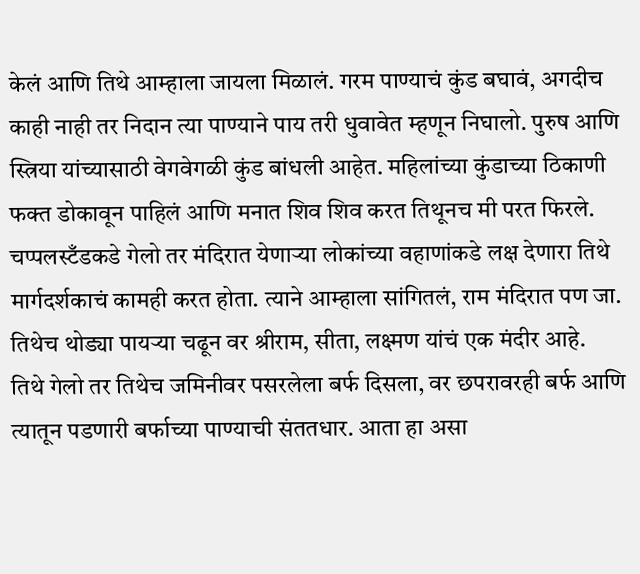केलं आणि तिथे आम्हाला जायला मिळालं. गरम पाण्याचं कुंड बघावं, अगदीच काही नाही तर निदान त्या पाण्याने पाय तरी धुवावेत म्हणून निघालो. पुरुष आणि स्त्रिया यांच्यासाठी वेगवेगळी कुंड बांधली आहेत. महिलांच्या कुंडाच्या ठिकाणी फक्त डोकावून पाहिलं आणि मनात शिव शिव करत तिथूनच मी परत फिरले. चप्पलस्टँडकडे गेलो तर मंदिरात येणाऱ्या लोकांच्या वहाणांकडे लक्ष देणारा तिथे मार्गदर्शकाचं कामही करत होता. त्याने आम्हाला सांगितलं, राम मंदिरात पण जा. तिथेच थोड्या पायऱ्या चढून वर श्रीराम, सीता, लक्ष्मण यांचं एक मंदीर आहे.
तिथे गेलो तर तिथेच जमिनीवर पसरलेला बर्फ दिसला, वर छपरावरही बर्फ आणि त्यातून पडणारी बर्फाच्या पाण्याची संततधार. आता हा असा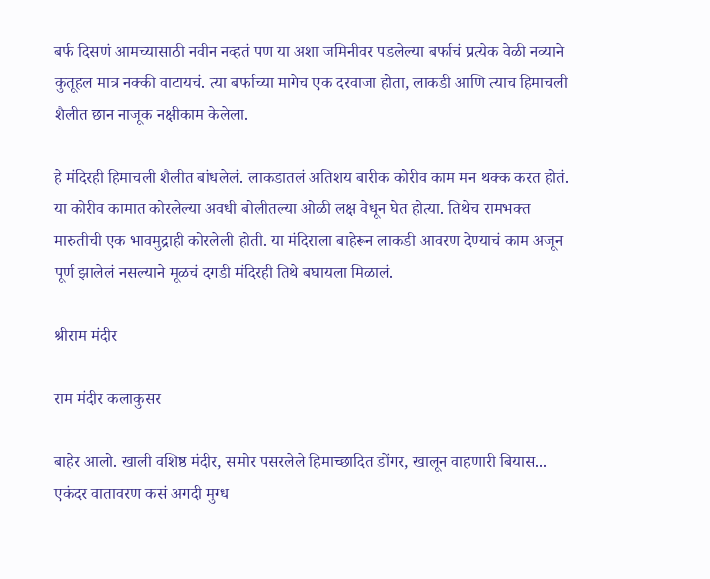बर्फ दिसणं आमच्यासाठी नवीन नव्हतं पण या अशा जमिनीवर पडलेल्या बर्फाचं प्रत्येक वेळी नव्याने कुतूहल मात्र नक्की वाटायचं. त्या बर्फाच्या मागेच एक दरवाजा होता, लाकडी आणि त्याच हिमाचली शैलीत छान नाजूक नक्षीकाम केलेला.

हे मंदिरही हिमाचली शैलीत बांधलेलं. लाकडातलं अतिशय बारीक कोरीव काम मन थक्क करत होतं. या कोरीव कामात कोरलेल्या अवधी बोलीतल्या ओळी लक्ष वेधून घेत होत्या. तिथेच रामभक्त मारुतीची एक भावमुद्राही कोरलेली होती. या मंदिराला बाहेरून लाकडी आवरण देण्याचं काम अजून पूर्ण झालेलं नसल्याने मूळचं दगडी मंदिरही तिथे बघायला मिळालं.

श्रीराम मंदीर

राम मंदीर कलाकुसर

बाहेर आलो. खाली वशिष्ठ मंदीर, समोर पसरलेले हिमाच्छादित डोंगर, खालून वाहणारी बियास... एकंदर वातावरण कसं अगदी मुग्ध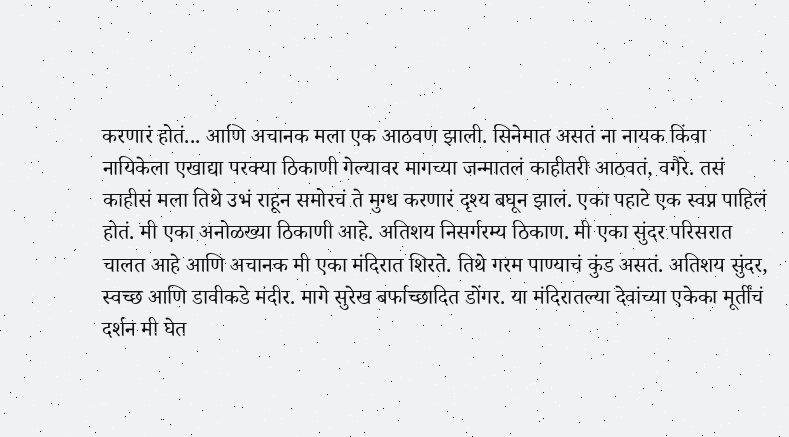करणारं होतं... आणि अचानक मला एक आठवण झाली. सिनेमात असतं ना नायक किंवा नायिकेला एखाद्या परक्या ठिकाणी गेल्यावर मागच्या जन्मातलं काहीतरी आठवतं, वगैरे. तसं काहीसं मला तिथे उभं राहून समोरचं ते मुग्ध करणारं दृश्य बघून झालं. एका पहाटे एक स्वप्न पाहिलं होतं. मी एका अनोळख्या ठिकाणी आहे. अतिशय निसर्गरम्य ठिकाण. मी एका सुंदर परिसरात चालत आहे आणि अचानक मी एका मंदिरात शिरते. तिथे गरम पाण्याचं कुंड असतं. अतिशय सुंदर, स्वच्छ आणि डावीकडे मंदीर. मागे सुरेख बर्फाच्छादित डोंगर. या मंदिरातल्या देवांच्या एकेका मूर्तींचं दर्शन मी घेत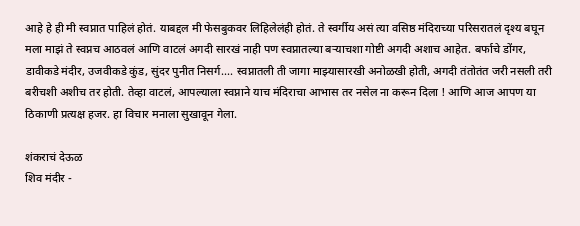आहे हे ही मी स्वप्नात पाहिलं होतं. याबद्दल मी फेसबुकवर लिहिलेलंही होतं. ते स्वर्गीय असं त्या वसिष्ठ मंदिराच्या परिसरातलं दृश्य बघून मला माझं ते स्वप्नच आठवलं आणि वाटलं अगदी सारखं नाही पण स्वप्नातल्या बऱ्याचशा गोष्टी अगदी अशाच आहेत. बर्फाचे डोंगर, डावीकडे मंदीर, उजवीकडे कुंड, सुंदर पुनीत निसर्ग.... स्वप्नातली ती जागा माझ्यासारखी अनोळखी होती, अगदी तंतोतंत जरी नसली तरी बरीचशी अशीच तर होती. तेव्हा वाटलं, आपल्याला स्वप्नाने याच मंदिराचा आभास तर नसेल ना करून दिला ! आणि आज आपण या ठिकाणी प्रत्यक्ष हजर. हा विचार मनाला सुखावून गेला.

शंकराचं देऊळ
शिव मंदीर -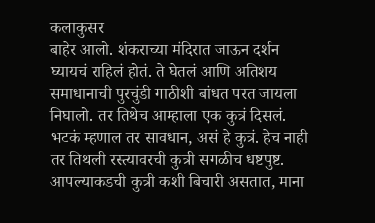कलाकुसर
बाहेर आलो. शंकराच्या मंदिरात जाऊन दर्शन घ्यायचं राहिलं होतं. ते घेतलं आणि अतिशय समाधानाची पुरचुंडी गाठीशी बांधत परत जायला निघालो. तर तिथेच आम्हाला एक कुत्रं दिसलं. भटकं म्हणाल तर सावधान, असं हे कुत्रं. हेच नाही तर तिथली रस्त्यावरची कुत्री सगळीच धष्टपुष्ट. आपल्याकडची कुत्री कशी बिचारी असतात, माना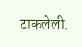टाकलेली.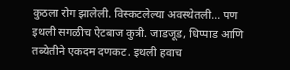कुठला रोग झालेली. विस्कटलेल्या अवस्थेतली... पण इथली सगळीच ऐटबाज कुत्री. जाडजूड, धिप्पाड आणि तब्येतीने एकदम दणकट. इथली हवाच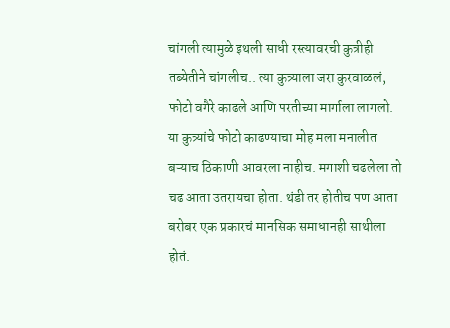चांगली त्यामुळे इथली साधी रस्त्यावरची कुत्रीही तब्येतीने चांगलीच.. त्या कुत्र्याला जरा कुरवाळलं, फोटो वगैरे काढले आणि परतीच्या मार्गाला लागलो. या कुत्र्यांचे फोटो काढण्याचा मोह मला मनालीत बऱ्याच ठिकाणी आवरला नाहीच. मगाशी चढलेला तो चढ आता उतरायचा होता. थंडी तर होतीच पण आता बरोबर एक प्रकारचं मानसिक समाधानही साथीला होतं.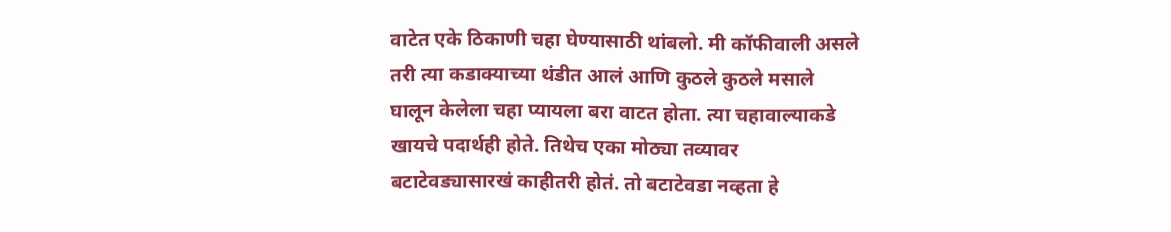वाटेत एके ठिकाणी चहा घेण्यासाठी थांबलो. मी कॉफीवाली असले तरी त्या कडाक्याच्या थंडीत आलं आणि कुठले कुठले मसाले घालून केलेला चहा प्यायला बरा वाटत होता. त्या चहावाल्याकडे खायचे पदार्थही होते. तिथेच एका मोठ्या तव्यावर बटाटेवड्यासारखं काहीतरी होतं. तो बटाटेवडा नव्हता हे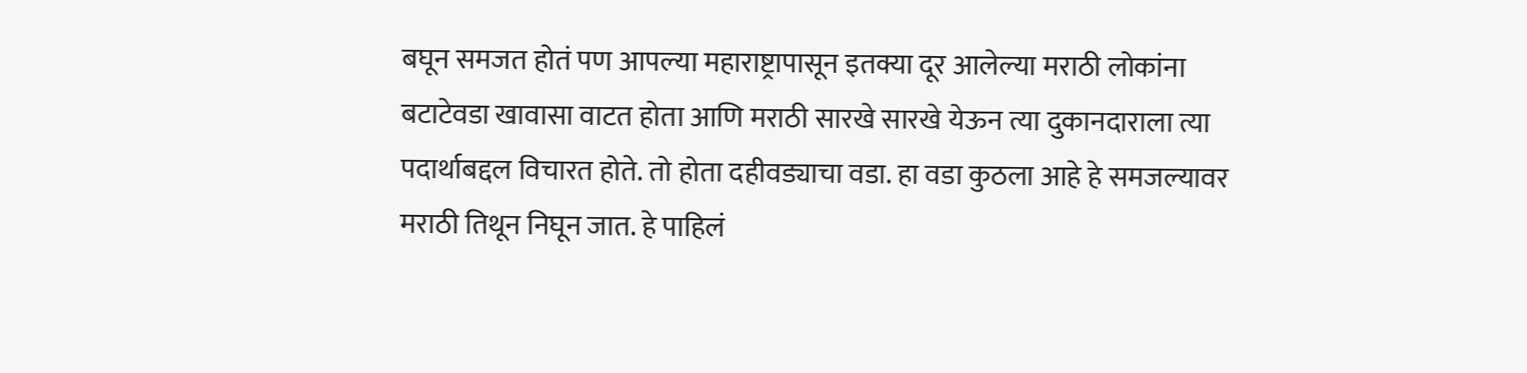बघून समजत होतं पण आपल्या महाराष्ट्रापासून इतक्या दूर आलेल्या मराठी लोकांना बटाटेवडा खावासा वाटत होता आणि मराठी सारखे सारखे येऊन त्या दुकानदाराला त्या पदार्थाबद्दल विचारत होते. तो होता दहीवड्याचा वडा. हा वडा कुठला आहे हे समजल्यावर मराठी तिथून निघून जात. हे पाहिलं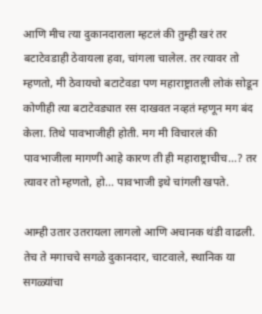आणि मीच त्या दुकानदाराला म्हटलं की तुम्ही खरं तर बटाटेवडाही ठेवायला हवा, चांगला चालेल. तर त्यावर तो म्हणतो, मी ठेवायचो बटाटेवडा पण महाराष्ट्रातली लोकं सोडून कोणीही त्या बटाटेवड्यात रस दाखवत नव्हतं म्हणून मग बंद केला. तिथे पावभाजीही होती. मग मी विचारलं की पावभाजीला मागणी आहे कारण ती ही महाराष्ट्राचीच...? तर त्यावर तो म्हणतो, हो... पावभाजी इथे चांगली खपते.

आम्ही उतार उतरायला लागलो आणि अचानक थंडी वाढली. तेच ते मगाचचे सगळे दुकानदार, चाटवाले, स्थानिक या सगळ्यांचा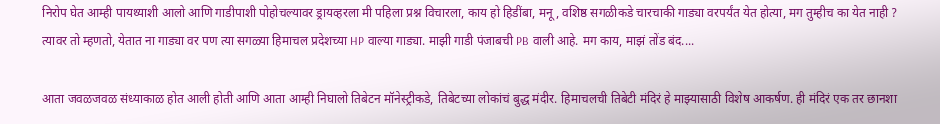निरोप घेत आम्ही पायथ्याशी आलो आणि गाडीपाशी पोहोचल्यावर ड्रायव्हरला मी पहिला प्रश्न विचारला, काय हो हिडींबा, मनू, वशिष्ठ सगळीकडे चारचाकी गाड्या वरपर्यंत येत होत्या, मग तुम्हीच का येत नाही ? त्यावर तो म्हणतो, येतात ना गाड्या वर पण त्या सगळ्या हिमाचल प्रदेशच्या HP वाल्या गाड्या. माझी गाडी पंजाबची PB वाली आहे. मग काय, माझं तोंड बंद....

आता जवळजवळ संध्याकाळ होत आली होती आणि आता आम्ही निघालो तिबेटन मॉनेस्ट्रीकडे, तिबेटच्या लोकांचं बुद्ध मंदीर. हिमाचलची तिबेटी मंदिरं हे माझ्यासाठी विशेष आकर्षण. ही मंदिरं एक तर छानशा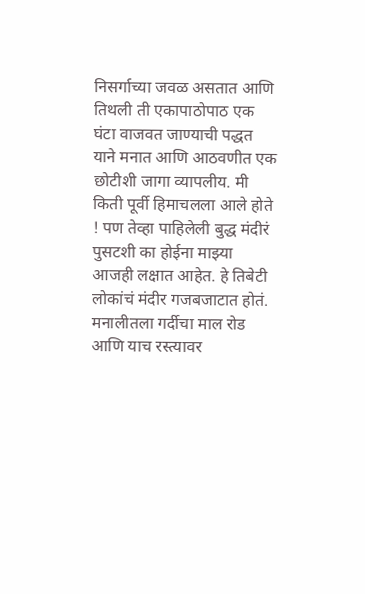निसर्गाच्या जवळ असतात आणि तिथली ती एकापाठोपाठ एक घंटा वाजवत जाण्याची पद्धत याने मनात आणि आठवणीत एक छोटीशी जागा व्यापलीय. मी किती पूर्वी हिमाचलला आले होते ! पण तेव्हा पाहिलेली बुद्ध मंदीरं पुसटशी का होईना माझ्या आजही लक्षात आहेत. हे तिबेटी लोकांचं मंदीर गजबजाटात होतं. मनालीतला गर्दीचा माल रोड आणि याच रस्त्यावर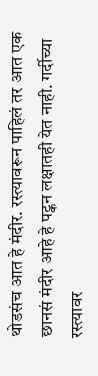थोडसंच आत हे मंदीर. रस्त्यावरून पाहिलं तर आत एक छानसं मंदीर आहे हे पट्कन लक्षातही येत नाही. गर्दीच्या रस्त्यावर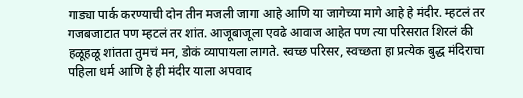गाड्या पार्क करण्याची दोन तीन मजली जागा आहे आणि या जागेच्या मागे आहे हे मंदीर. म्हटलं तर गजबजाटात पण म्हटलं तर शांत. आजूबाजूला एवढे आवाज आहेत पण त्या परिसरात शिरलं की हळूहळू शांतता तुमचं मन, डोकं व्यापायला लागते. स्वच्छ परिसर, स्वच्छता हा प्रत्येक बुद्ध मंदिराचा पहिला धर्म आणि हे ही मंदीर याला अपवाद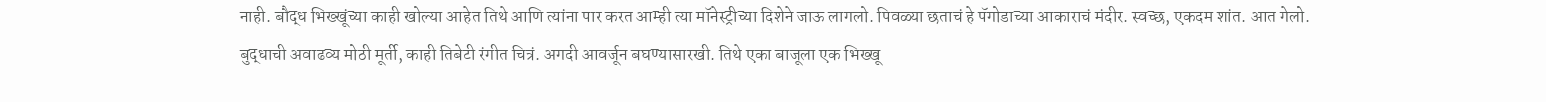नाही. बौद्ध भिख्खूंच्या काही खोल्या आहेत तिथे आणि त्यांना पार करत आम्ही त्या मॉनेस्ट्रीच्या दिशेने जाऊ लागलो. पिवळ्या छताचं हे पॅगोडाच्या आकाराचं मंदीर. स्वच्छ, एकदम शांत. आत गेलो. बुद्धाची अवाढव्य मोठी मूर्ती, काही तिबेटी रंगीत चित्रं. अगदी आवर्जून बघण्यासारखी. तिथे एका बाजूला एक भिख्खू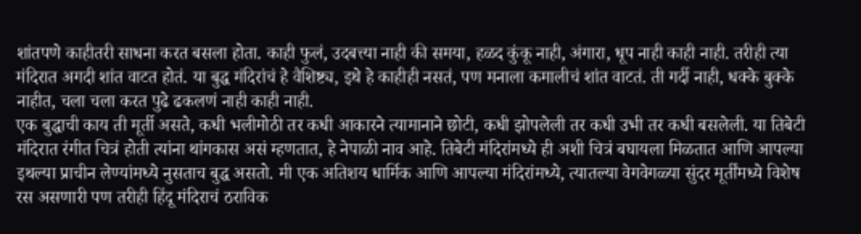शांतपणे काहीतरी साधना करत बसला होता. काही फुलं, उदबत्त्या नाही की समया, हळद कुंकू नाही, अंगारा, धूप नाही काही नाही. तरीही त्या मंदिरात अगदी शांत वाटत होतं. या बुद्ध मंदिरांचं हे वैशिष्ट्य, इथे हे काहीही नसतं, पण मनाला कमालीचं शांत वाटतं. ती गर्दी नाही, धक्के बुक्के नाहीत, चला चला करत पुढे ढकलणं नाही काही नाही.
एक बुद्धाची काय ती मूर्ती असते, कधी भलीमोठी तर कधी आकारने त्यामानाने छोटी, कधी झोपलेली तर कधी उभी तर कधी बसलेली. या तिबेटी मंदिरात रंगीत चित्रं होती त्यांना थांगकास असं म्हणतात, हे नेपाळी नाव आहे. तिबेटी मंदिरांमध्ये ही अशी चित्रं बघायला मिळतात आणि आपल्या इथल्या प्राचीन लेण्यांमध्ये नुसताच बुद्ध असतो. मी एक अतिशय धार्मिक आणि आपल्या मंदिरांमध्ये, त्यातल्या वेगवेगळ्या सुंदर मूर्तींमध्ये विशेष रस असणारी पण तरीही हिंदू मंदिराचं ठराविक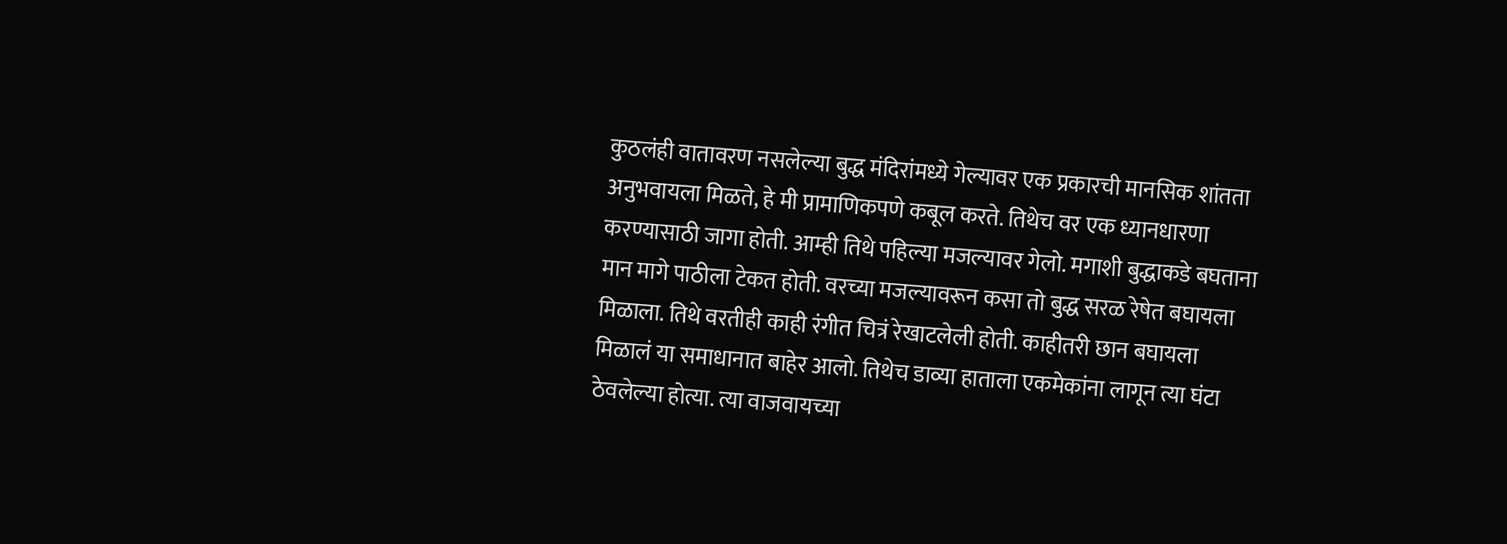कुठलंही वातावरण नसलेल्या बुद्ध मंदिरांमध्ये गेल्यावर एक प्रकारची मानसिक शांतता अनुभवायला मिळते, हे मी प्रामाणिकपणे कबूल करते. तिथेच वर एक ध्यानधारणा करण्यासाठी जागा होती. आम्ही तिथे पहिल्या मजल्यावर गेलो. मगाशी बुद्धाकडे बघताना मान मागे पाठीला टेकत होती. वरच्या मजल्यावरून कसा तो बुद्ध सरळ रेषेत बघायला मिळाला. तिथे वरतीही काही रंगीत चित्रं रेखाटलेली होती. काहीतरी छान बघायला मिळालं या समाधानात बाहेर आलो. तिथेच डाव्या हाताला एकमेकांना लागून त्या घंटा ठेवलेल्या होत्या. त्या वाजवायच्या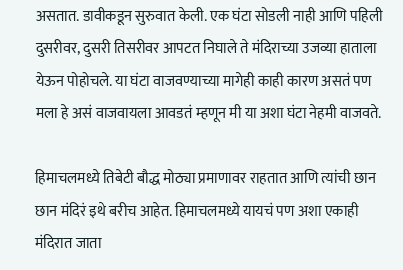असतात. डावीकडून सुरुवात केली. एक घंटा सोडली नाही आणि पहिली दुसरीवर, दुसरी तिसरीवर आपटत निघाले ते मंदिराच्या उजव्या हाताला येऊन पोहोचले. या घंटा वाजवण्याच्या मागेही काही कारण असतं पण मला हे असं वाजवायला आवडतं म्हणून मी या अशा घंटा नेहमी वाजवते.

हिमाचलमध्ये तिबेटी बौद्ध मोठ्या प्रमाणावर राहतात आणि त्यांची छान छान मंदिरं इथे बरीच आहेत. हिमाचलमध्ये यायचं पण अशा एकाही मंदिरात जाता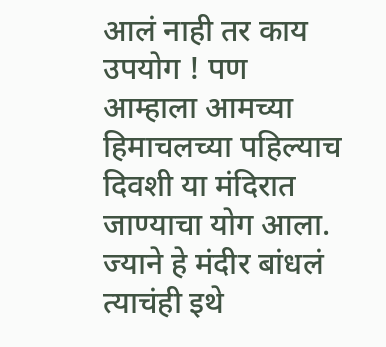आलं नाही तर काय उपयोग ! पण आम्हाला आमच्या हिमाचलच्या पहिल्याच दिवशी या मंदिरात जाण्याचा योग आला. ज्याने हे मंदीर बांधलं त्याचंही इथे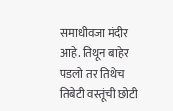समाधीवजा मंदीर आहे. तिथून बाहेर पडलो तर तिथेच तिबेटी वस्तूंची छोटी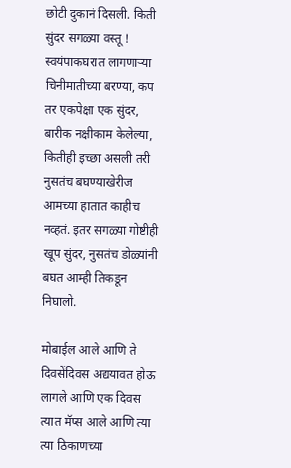छोटी दुकानं दिसली. किती सुंदर सगळ्या वस्तू ! स्वयंपाकघरात लागणाऱ्या चिनीमातीच्या बरण्या, कप तर एकपेक्षा एक सुंदर, बारीक नक्षीकाम केलेल्या, कितीही इच्छा असली तरी नुसतंच बघण्याखेरीज आमच्या हातात काहीच नव्हतं. इतर सगळ्या गोष्टीही खूप सुंदर, नुसतंच डोळ्यांनी बघत आम्ही तिकडून निघालो.

मोबाईल आले आणि ते दिवसेंदिवस अद्ययावत होऊ लागले आणि एक दिवस त्यात मॅप्स आले आणि त्या त्या ठिकाणच्या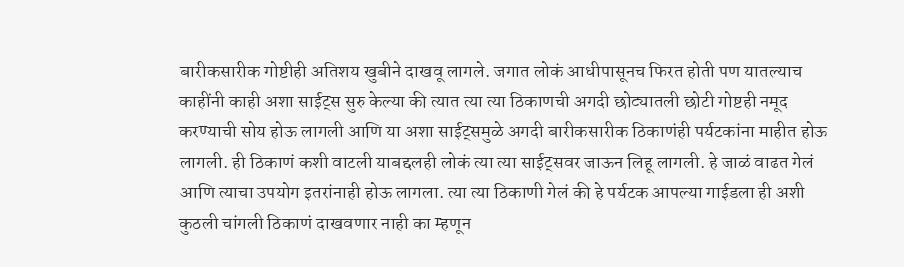बारीकसारीक गोष्टीही अतिशय खुबीने दाखवू लागले. जगात लोकं आधीपासूनच फिरत होती पण यातल्याच काहींनी काही अशा साईट्स सुरु केल्या की त्यात त्या त्या ठिकाणची अगदी छोट्यातली छोटी गोष्टही नमूद करण्याची सोय होऊ लागली आणि या अशा साईट्समुळे अगदी बारीकसारीक ठिकाणंही पर्यटकांना माहीत होऊ लागली. ही ठिकाणं कशी वाटली याबद्दलही लोकं त्या त्या साईट्सवर जाऊन लिहू लागली. हे जाळं वाढत गेलं आणि त्याचा उपयोग इतरांनाही होऊ लागला. त्या त्या ठिकाणी गेलं की हे पर्यटक आपल्या गाईडला ही अशी कुठली चांगली ठिकाणं दाखवणार नाही का म्हणून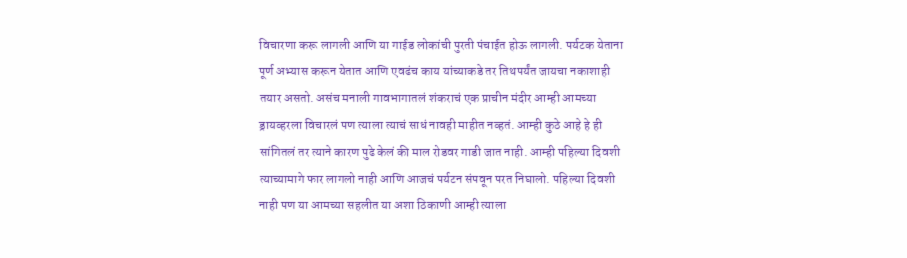विचारणा करू लागली आणि या गाईड लोकांची पुरती पंचाईत होऊ लागली. पर्यटक येताना पूर्ण अभ्यास करून येतात आणि एवढंच काय यांच्याकडे तर तिथपर्यंत जायचा नकाशाही तयार असतो. असंच मनाली गावभागातलं शंकराचं एक प्राचीन मंदीर आम्ही आमच्या ड्रायव्हरला विचारलं पण त्याला त्याचं साधं नावही माहीत नव्हतं. आम्ही कुठे आहे हे ही सांगितलं तर त्याने कारण पुढे केलं की माल रोडवर गाडी जात नाही. आम्ही पहिल्या दिवशी त्याच्यामागे फार लागलो नाही आणि आजचं पर्यटन संपवून परत निघालो. पहिल्या दिवशी नाही पण या आमच्या सहलीत या अशा ठिकाणी आम्ही त्याला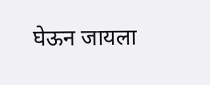घेऊन जायला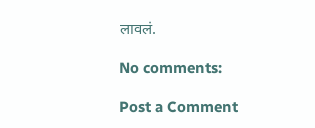लावलं.

No comments:

Post a Comment